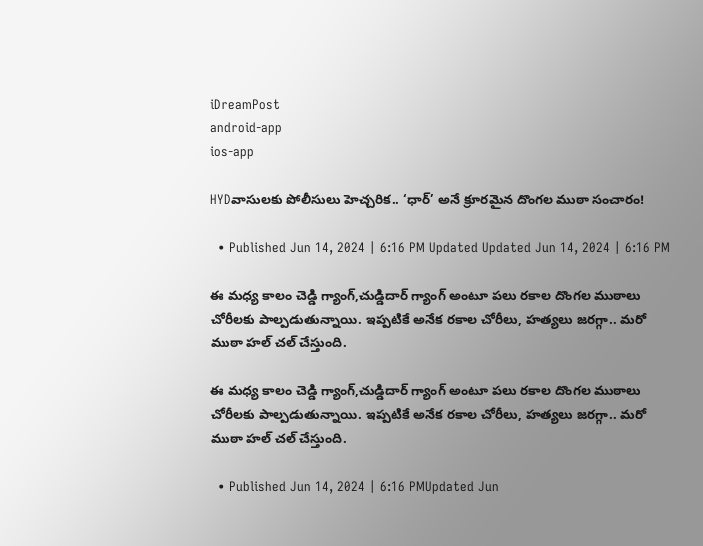iDreamPost
android-app
ios-app

HYDవాసులకు పోలీసులు హెచ్చరిక.. ‘ధార్’ అనే క్రూరమైన దొంగల ముఠా సంచారం!

  • Published Jun 14, 2024 | 6:16 PM Updated Updated Jun 14, 2024 | 6:16 PM

ఈ మధ్య కాలం చెడ్డి గ్యాంగ్,చుడ్డిదార్ గ్యాంగ్ అంటూ పలు రకాల దొంగల ముఠాలు చోరీలకు పాల్పడుతున్నాయి. ఇప్పటికే అనేక రకాల చోరీలు, హత్యలు జరగ్గా.. మరో ముఠా హల్ చల్ చేస్తుంది.

ఈ మధ్య కాలం చెడ్డి గ్యాంగ్,చుడ్డిదార్ గ్యాంగ్ అంటూ పలు రకాల దొంగల ముఠాలు చోరీలకు పాల్పడుతున్నాయి. ఇప్పటికే అనేక రకాల చోరీలు, హత్యలు జరగ్గా.. మరో ముఠా హల్ చల్ చేస్తుంది.

  • Published Jun 14, 2024 | 6:16 PMUpdated Jun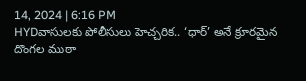14, 2024 | 6:16 PM
HYDవాసులకు పోలీసులు హెచ్చరిక.. ‘ధార్’ అనే క్రూరమైన దొంగల ముఠా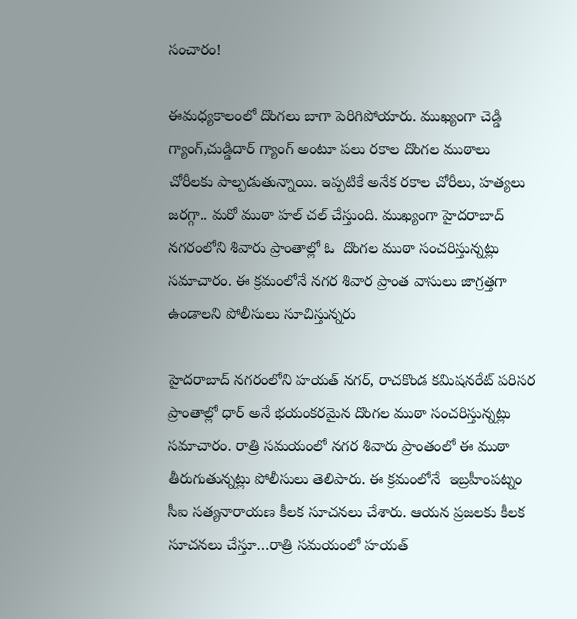సంచారం!

ఈమధ్యకాలంలో దొంగలు బాగా పెరిగిపోయారు. ముఖ్యంగా చెడ్డి గ్యాంగ్,చుడ్డిదార్ గ్యాంగ్ అంటూ పలు రకాల దొంగల ముఠాలు చోరీలకు పాల్పడుతున్నాయి. ఇప్పటికే అనేక రకాల చోరీలు, హత్యలు జరగ్గా.. మరో ముఠా హల్ చల్ చేస్తుంది. ముఖ్యంగా హైదరాబాద్ నగరంలోని శివారు ప్రాంతాల్లో ఓ  దొంగల ముఠా సంచరిస్తున్నట్లు సమాచారం. ఈ క్రమంలోనే నగర శివార ప్రాంత వాసులు జాగ్రత్తగా ఉండాలని పోలీసులు సూచిస్తున్నరు

హైదరాబాద్ నగరంలోని హయత్ నగర్, రాచకొండ కమిషనరేట్ పరిసర ప్రాంతాల్లో ధార్ అనే భయంకరమైన దొంగల ముఠా సంచరిస్తున్నట్లు సమాచారం. రాత్రి సమయంలో నగర శివారు ప్రాంతంలో ఈ ముఠా తీరుగుతున్నట్లు పోలీసులు తెలిపారు. ఈ క్రమంలోనే  ఇబ్రహీంపట్నం సీఐ సత్యనారాయణ కీలక సూచనలు చేశారు. ఆయన ప్రజలకు కీలక సూచనలు చేస్తూ…రాత్రి సమయంలో హయత్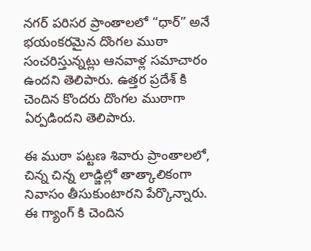నగర్ పరిసర ప్రాంతాలలో “ధార్” అనే భయంకరమైన దొంగల ముఠా సంచరిస్తున్నట్లు ఆనవాళ్ల సమాచారం ఉందని తెలిపారు. ఉత్తర ప్రదేశ్ కి చెందిన కొందరు దొంగల ముఠాగా ఏర్పడిందని తెలిపారు.

ఈ ముఠా పట్టణ శివారు ప్రాంతాలలో, చిన్న చిన్న లాడ్జిల్లో తాత్కాలికంగా నివాసం తీసుకుంటారని పేర్కొన్నారు. ఈ గ్యాంగ్ కి చెందిన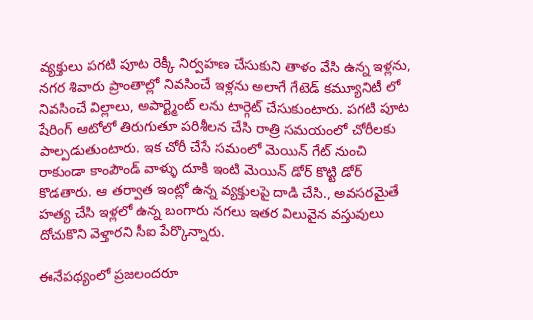వ్యక్తులు పగటి పూట రెక్కీ నిర్వహణ చేసుకుని తాళం వేసి ఉన్న ఇళ్లను, నగర శివారు ప్రాంతాల్లో నివసించే ఇళ్లను అలాగే గేటెడ్ కమ్యూనిటీ లో నివసించే విల్లాలు, అపార్ట్మెంట్ లను టార్గెట్ చేసుకుంటారు. పగటి పూట షేరింగ్ ఆటోలో తిరుగుతూ పరిశీలన చేసి రాత్రి సమయంలో చోరీలకు పాల్పడుతుంటారు. ఇక చోరీ చేసే సమంలో మెయిన్ గేట్ నుంచి రాకుండా కాంపౌండ్ వాళ్ళు దూకి ఇంటి మెయిన్ డోర్ కొట్టి డోర్ కొడతారు. ఆ తర్వాత ఇంట్లో ఉన్న వ్యక్తులపై దాడి చేసి., అవసరమైతే హత్య చేసి ఇళ్లలో ఉన్న బంగారు నగలు ఇతర విలువైన వస్తువులు దోచుకొని వెళ్తారని సీఐ పేర్కొన్నారు.

ఈనేపథ్యంలో ప్రజలందరూ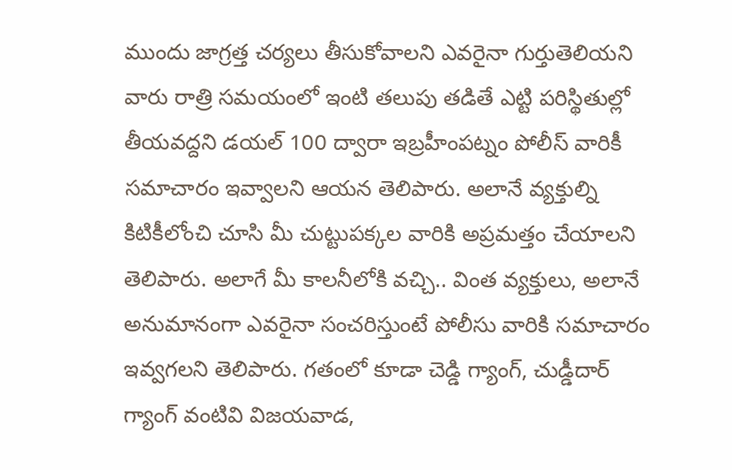ముందు జాగ్రత్త చర్యలు తీసుకోవాలని ఎవరైనా గుర్తుతెలియని వారు రాత్రి సమయంలో ఇంటి తలుపు తడితే ఎట్టి పరిస్థితుల్లో తీయవద్దని డయల్ 100 ద్వారా ఇబ్రహీంపట్నం పోలీస్ వారికీ సమాచారం ఇవ్వాలని ఆయన తెలిపారు. అలానే వ్యక్తుల్ని కిటికీలోంచి చూసి మీ చుట్టుపక్కల వారికి అప్రమత్తం చేయాలని తెలిపారు. అలాగే మీ కాలనీలోకి వచ్చి.. వింత వ్యక్తులు, అలానే అనుమానంగా ఎవరైనా సంచరిస్తుంటే పోలీసు వారికి సమాచారం ఇవ్వగలని తెలిపారు. గతంలో కూడా చెడ్డి గ్యాంగ్, చుడ్డీదార్ గ్యాంగ్ వంటివి విజయవాడ,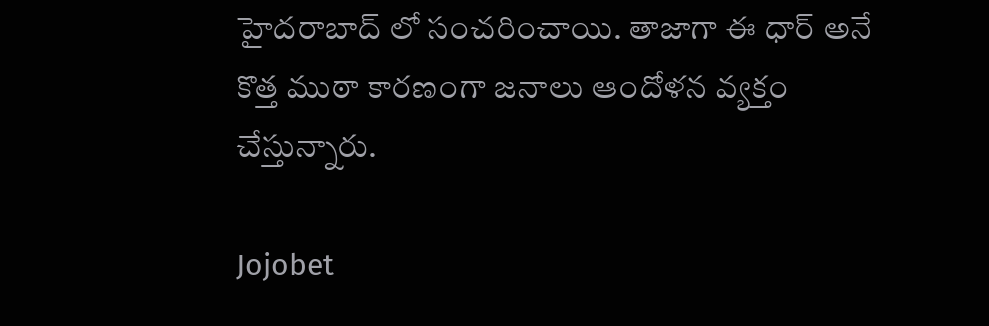హైదరాబాద్ లో సంచరించాయి. తాజాగా ఈ ధార్ అనే కొత్త ముఠా కారణంగా జనాలు ఆందోళన వ్యక్తం చేస్తున్నారు.

Jojobet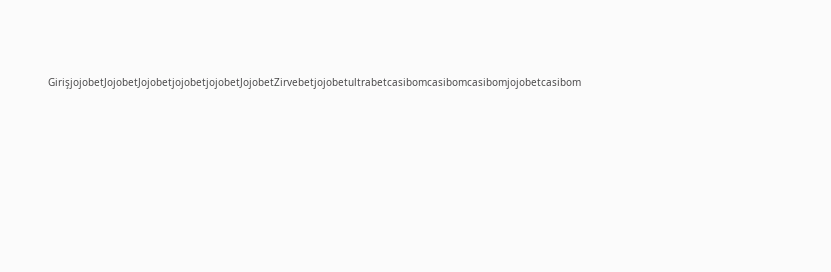GirişjojobetJojobetJojobetjojobetjojobetJojobetZirvebetjojobetultrabetcasibomcasibomcasibomjojobetcasibom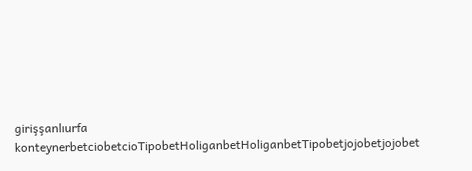girişşanlıurfa konteynerbetciobetcioTipobetHoliganbetHoliganbetTipobetjojobetjojobet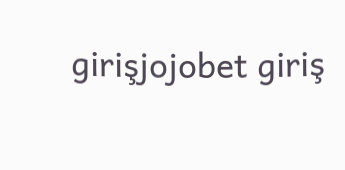girişjojobet giriş